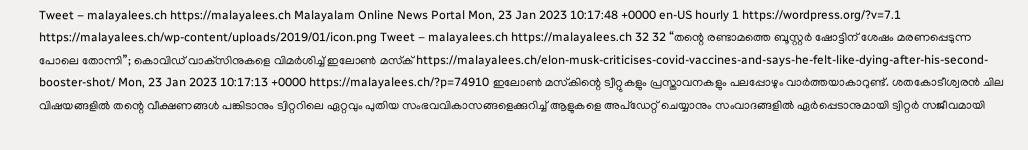Tweet – malayalees.ch https://malayalees.ch Malayalam Online News Portal Mon, 23 Jan 2023 10:17:48 +0000 en-US hourly 1 https://wordpress.org/?v=7.1 https://malayalees.ch/wp-content/uploads/2019/01/icon.png Tweet – malayalees.ch https://malayalees.ch 32 32 “തന്റെ രണ്ടാമത്തെ ബൂസ്റ്റർ ഷോട്ടിന് ശേഷം മരണപ്പെടുന്ന പോലെ തോന്നി”; കൊവിഡ് വാക്‌സിനുകളെ വിമർശിച്ച് ഇലോൺ മസ്‌ക് https://malayalees.ch/elon-musk-criticises-covid-vaccines-and-says-he-felt-like-dying-after-his-second-booster-shot/ Mon, 23 Jan 2023 10:17:13 +0000 https://malayalees.ch/?p=74910 ഇലോൺ മസ്‌കിന്റെ ട്വീറ്റുകളും പ്രസ്താവനകളും പലപ്പോഴും വാർത്തയാകാറുണ്ട്. ശതകോടീശ്വരൻ ചില വിഷയങ്ങളിൽ തന്റെ വീക്ഷണങ്ങൾ പങ്കിടാനും ട്വിറ്ററിലെ ഏറ്റവും പുതിയ സംഭവവികാസങ്ങളെക്കുറിച്ച് ആളുകളെ അപ്‌ഡേറ്റ് ചെയ്യാനും സംവാദങ്ങളിൽ ഏർപ്പെടാനുമായി ട്വിറ്റർ സജീവമായി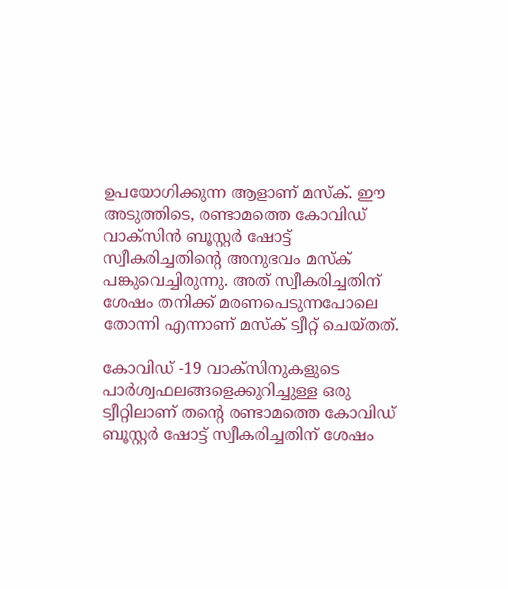ഉപയോഗിക്കുന്ന ആളാണ് മസ്‌ക്. ഈ അടുത്തിടെ, രണ്ടാമത്തെ കോവിഡ് വാക്‌സിൻ ബൂസ്റ്റർ ഷോട്ട് സ്വീകരിച്ചതിന്റെ അനുഭവം മസ്‌ക് പങ്കുവെച്ചിരുന്നു. അത് സ്വീകരിച്ചതിന് ശേഷം തനിക്ക് മരണപെടുന്നപോലെ തോന്നി എന്നാണ് മസ്‌ക് ട്വീറ്റ് ചെയ്തത്.

കോവിഡ് -19 വാക്സിനുകളുടെ പാർശ്വഫലങ്ങളെക്കുറിച്ചുള്ള ഒരു ട്വീറ്റിലാണ് തന്റെ രണ്ടാമത്തെ കോവിഡ് ബൂസ്റ്റർ ഷോട്ട് സ്വീകരിച്ചതിന് ശേഷം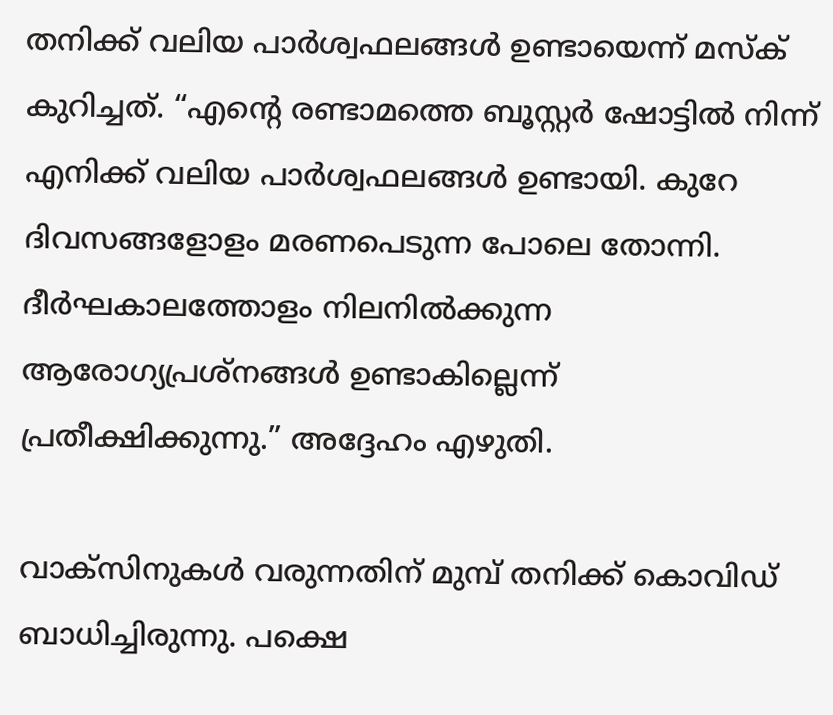തനിക്ക് വലിയ പാർശ്വഫലങ്ങൾ ഉണ്ടായെന്ന് മസ്‌ക് കുറിച്ചത്. “എന്റെ രണ്ടാമത്തെ ബൂസ്റ്റർ ഷോട്ടിൽ നിന്ന് എനിക്ക് വലിയ പാർശ്വഫലങ്ങൾ ഉണ്ടായി. കുറേ ദിവസങ്ങളോളം മരണപെടുന്ന പോലെ തോന്നി. ദീർഘകാലത്തോളം നിലനിൽക്കുന്ന ആരോഗ്യപ്രശ്നങ്ങൾ ഉണ്ടാകില്ലെന്ന് പ്രതീക്ഷിക്കുന്നു.” അദ്ദേഹം എഴുതി.

വാക്‌സിനുകൾ വരുന്നതിന് മുമ്പ് തനിക്ക് കൊവിഡ് ബാധിച്ചിരുന്നു. പക്ഷെ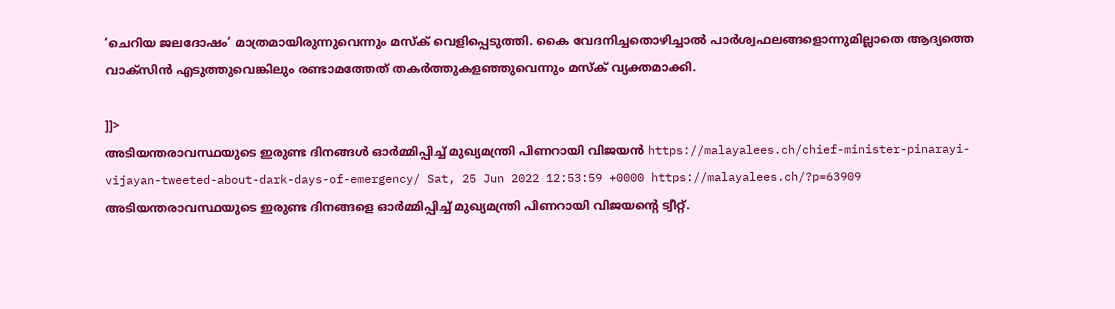‘ചെറിയ ജലദോഷം’ മാത്രമായിരുന്നുവെന്നും മസ്‌ക് വെളിപ്പെടുത്തി. കൈ വേദനിച്ചതൊഴിച്ചാൽ പാർശ്വഫലങ്ങളൊന്നുമില്ലാതെ ആദ്യത്തെ വാക്സിൻ എടുത്തുവെങ്കിലും രണ്ടാമത്തേത് തകർത്തുകളഞ്ഞുവെന്നും മസ്‌ക് വ്യക്തമാക്കി.

]]>
അടിയന്തരാവസ്ഥയുടെ ഇരുണ്ട ദിനങ്ങൾ ഓർമ്മിപ്പിച്ച് മുഖ്യമന്ത്രി പിണറായി വിജയൻ https://malayalees.ch/chief-minister-pinarayi-vijayan-tweeted-about-dark-days-of-emergency/ Sat, 25 Jun 2022 12:53:59 +0000 https://malayalees.ch/?p=63909 അടിയന്തരാവസ്ഥയുടെ ഇരുണ്ട ദിനങ്ങളെ ഓർമ്മിപ്പിച്ച് മുഖ്യമന്ത്രി പിണറായി വിജയന്റെ ട്വീറ്റ്.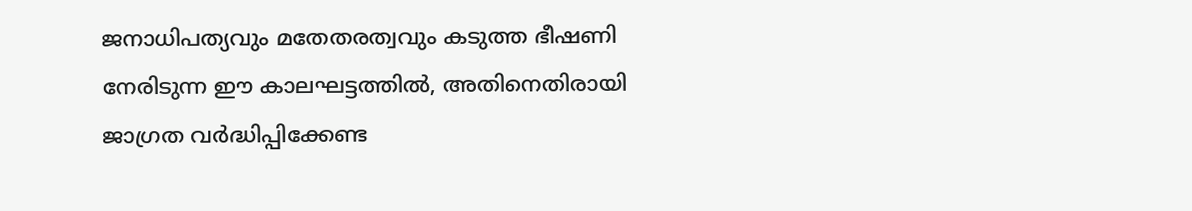ജനാധിപത്യവും മതേതരത്വവും കടുത്ത ഭീഷണി നേരിടുന്ന ഈ കാലഘട്ടത്തിൽ, അതിനെതിരായി ജാഗ്രത വർദ്ധിപ്പിക്കേണ്ട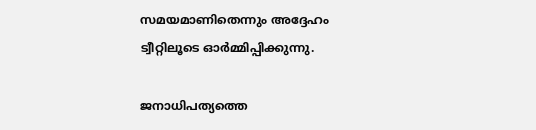സമയമാണിതെന്നും അദ്ദേഹം ട്വീറ്റിലൂടെ ഓർമ്മിപ്പിക്കുന്നു.

ജനാധിപത്യത്തെ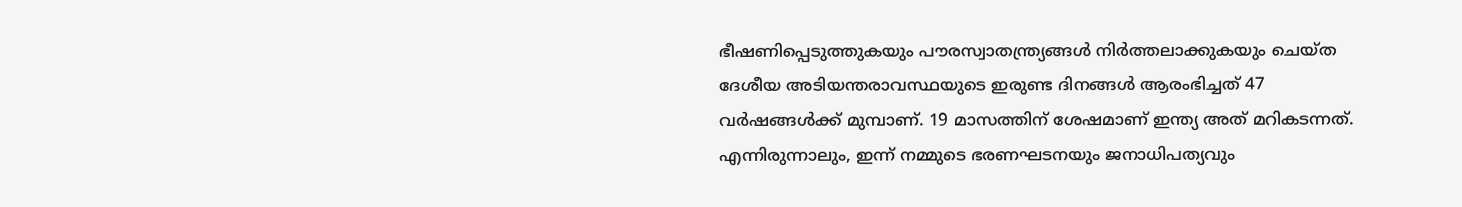ഭീഷണിപ്പെടുത്തുകയും പൗരസ്വാതന്ത്ര്യങ്ങൾ നിർത്തലാക്കുകയും ചെയ്ത ദേശീയ അടിയന്തരാവസ്ഥയുടെ ഇരുണ്ട ദിനങ്ങൾ ആരംഭിച്ചത് 47 വർഷങ്ങൾക്ക് മുമ്പാണ്. 19 മാസത്തിന് ശേഷമാണ് ഇന്ത്യ അത് മറികടന്നത്. എന്നിരുന്നാലും, ഇന്ന് നമ്മുടെ ഭരണഘടനയും ജനാധിപത്യവും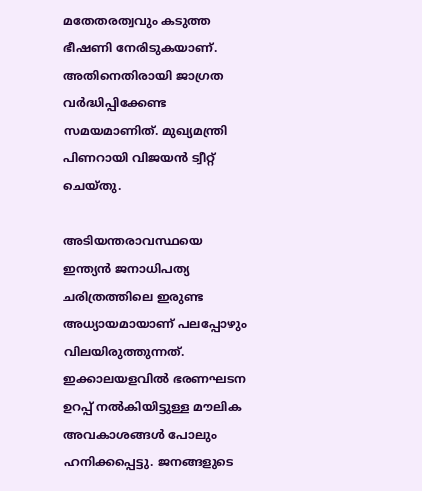മതേതരത്വവും കടുത്ത ഭീഷണി നേരിടുകയാണ്. അതിനെതിരായി ജാഗ്രത വർദ്ധിപ്പിക്കേണ്ട സമയമാണിത്. മുഖ്യമന്ത്രി പിണറായി വിജയൻ ട്വീറ്റ് ചെയ്തു.

അടിയന്തരാവസ്ഥയെ ഇന്ത്യന്‍ ജനാധിപത്യ ചരിത്രത്തിലെ ഇരുണ്ട അധ്യായമായാണ് പലപ്പോഴും വിലയിരുത്തുന്നത്. ഇക്കാലയളവില്‍ ഭരണഘടന ഉറപ്പ് നല്‍കിയിട്ടുള്ള മൗലിക അവകാശങ്ങള്‍ പോലും ഹനിക്കപ്പെട്ടു. ജനങ്ങളുടെ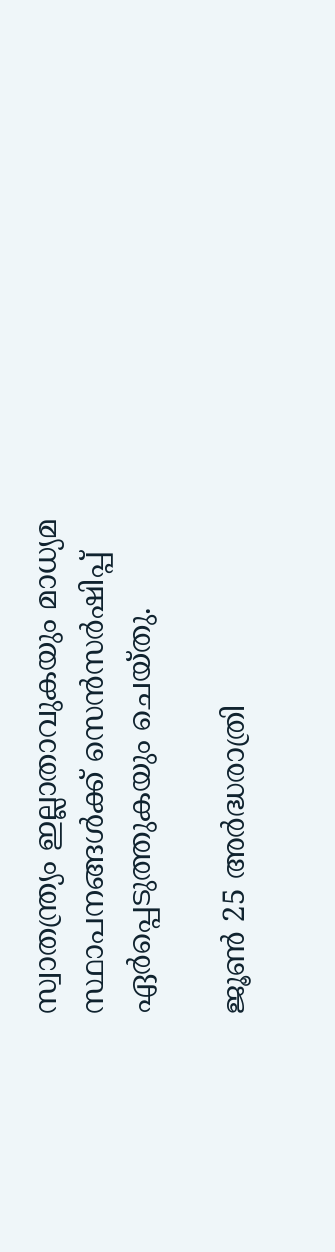സ്വാതന്ത്ര്യം ഇല്ലാതാവുകയും മാധ്യമ സ്ഥാപനങ്ങള്‍ക്ക് സെന്‍സര്‍ഷിപ്പ് ഏര്‍പ്പെടുത്തുകയും ചെയ്തു.

ജൂണ്‍ 25 അര്‍ദ്ധരാത്രി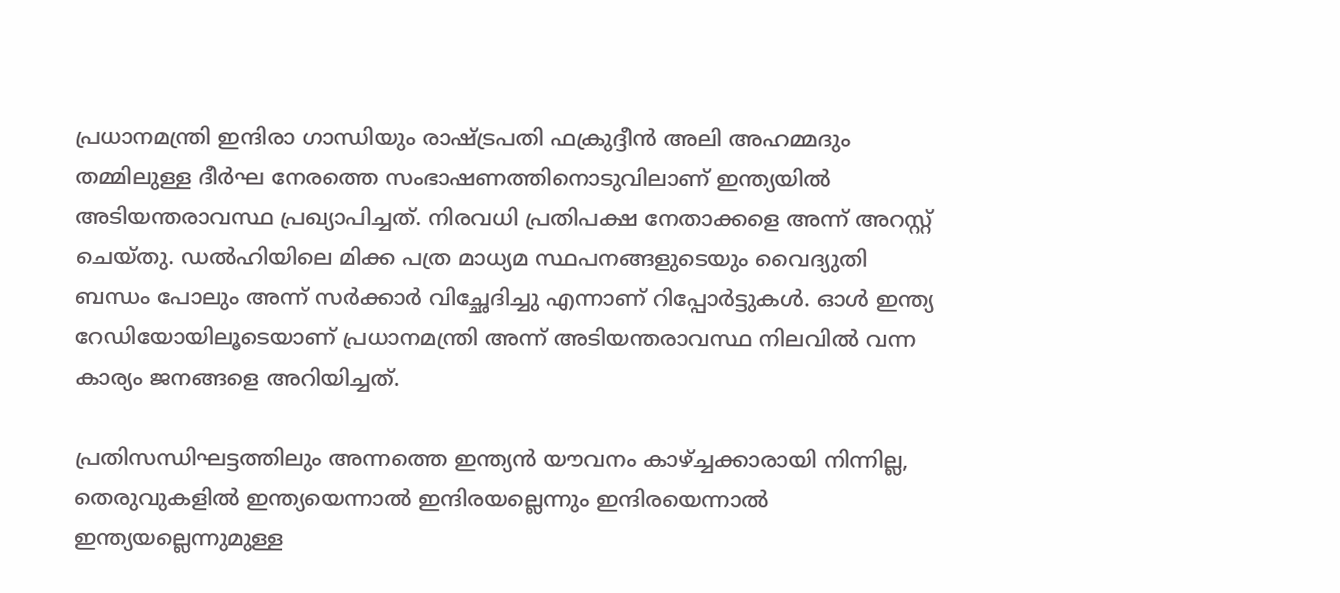പ്രധാനമന്ത്രി ഇന്ദിരാ ഗാന്ധിയും രാഷ്ട്രപതി ഫക്രുദ്ദീന്‍ അലി അഹമ്മദും തമ്മിലുള്ള ദീര്‍ഘ നേരത്തെ സംഭാഷണത്തിനൊടുവിലാണ് ഇന്ത്യയിൽ അടിയന്തരാവസ്ഥ പ്രഖ്യാപിച്ചത്. നിരവധി പ്രതിപക്ഷ നേതാക്കളെ അന്ന് അറസ്റ്റ് ചെയ്തു. ഡല്‍ഹിയിലെ മിക്ക പത്ര മാധ്യമ സ്ഥപനങ്ങളുടെയും വൈദ്യുതി ബന്ധം പോലും അന്ന് സര്‍ക്കാര്‍ വിച്ഛേദിച്ചു എന്നാണ് റിപ്പോര്‍ട്ടുകള്‍. ഓള്‍ ഇന്ത്യ റേഡിയോയിലൂടെയാണ് പ്രധാനമന്ത്രി അന്ന് അടിയന്തരാവസ്ഥ നിലവില്‍ വന്ന കാര്യം ജനങ്ങളെ അറിയിച്ചത്.

പ്രതിസന്ധിഘട്ടത്തിലും അന്നത്തെ ഇന്ത്യൻ യൗവനം കാഴ്ച്ചക്കാരായി നിന്നില്ല, തെരുവുകളിൽ ഇന്ത്യയെന്നാൽ ഇന്ദിരയല്ലെന്നും ഇന്ദിരയെന്നാൽ ഇന്ത്യയല്ലെന്നുമുള്ള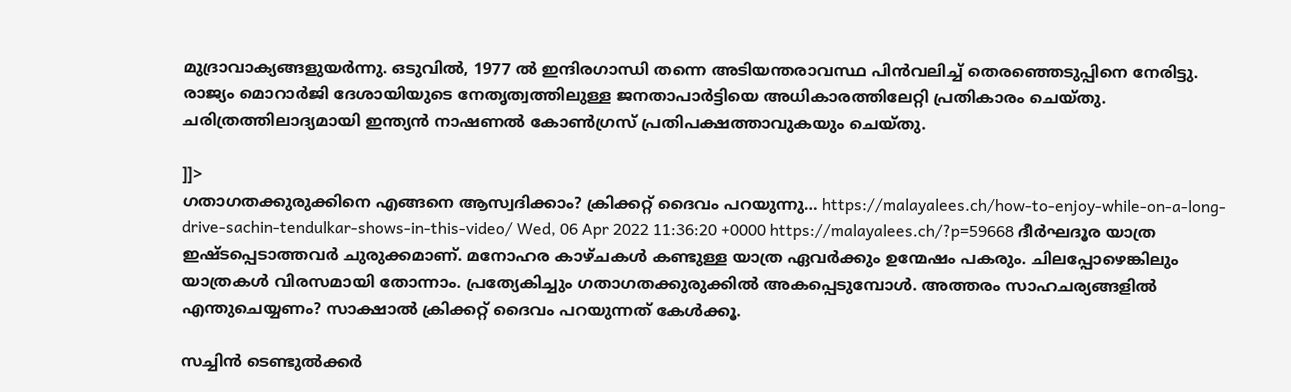മുദ്രാവാക്യങ്ങളുയർന്നു. ഒടുവിൽ, 1977 ൽ ഇന്ദിരഗാന്ധി തന്നെ അടിയന്തരാവസ്ഥ പിൻവലിച്ച് തെരഞ്ഞെടുപ്പിനെ നേരിട്ടു. രാജ്യം മൊറാർജി ദേശായിയുടെ നേതൃത്വത്തിലുള്ള ജനതാപാർട്ടിയെ അധികാരത്തിലേറ്റി പ്രതികാരം ചെയ്തു. ചരിത്രത്തിലാദ്യമായി ഇന്ത്യൻ നാഷണൽ കോൺഗ്രസ് പ്രതിപക്ഷത്താവുകയും ചെയ്തു.

]]>
ഗതാഗതക്കുരുക്കിനെ എങ്ങനെ ആസ്വദിക്കാം? ക്രിക്കറ്റ് ദൈവം പറയുന്നു… https://malayalees.ch/how-to-enjoy-while-on-a-long-drive-sachin-tendulkar-shows-in-this-video/ Wed, 06 Apr 2022 11:36:20 +0000 https://malayalees.ch/?p=59668 ദീർഘദൂര യാത്ര ഇഷ്ടപ്പെടാത്തവർ ചുരുക്കമാണ്. മനോഹര കാഴ്ചകൾ കണ്ടുള്ള യാത്ര ഏവർക്കും ഉന്മേഷം പകരും. ചിലപ്പോഴെങ്കിലും യാത്രകൾ വിരസമായി തോന്നാം. പ്രത്യേകിച്ചും ഗതാഗതക്കുരുക്കിൽ അകപ്പെടുമ്പോൾ. അത്തരം സാഹചര്യങ്ങളിൽ എന്തുചെയ്യണം? സാക്ഷാൽ ക്രിക്കറ്റ് ദൈവം പറയുന്നത് കേൾക്കൂ.

സച്ചിൻ ടെണ്ടുൽക്കർ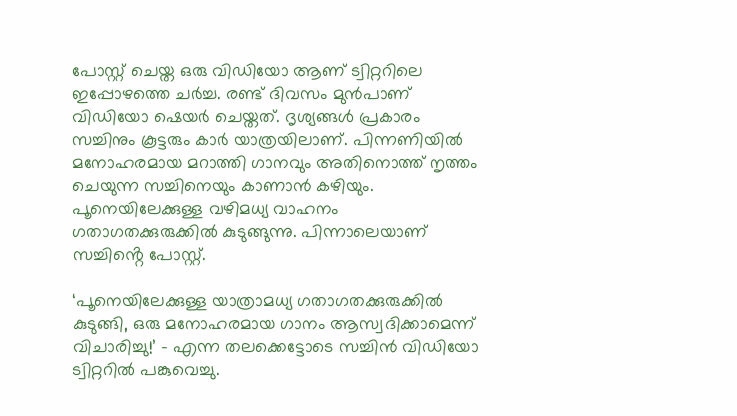പോസ്റ്റ് ചെയ്ത ഒരു വിഡിയോ ആണ് ട്വിറ്ററിലെ ഇപ്പോഴത്തെ ചർച്ച. രണ്ട് ദിവസം മുൻപാണ്‌ വിഡിയോ ഷെയർ ചെയ്തത്. ദൃശ്യങ്ങൾ പ്രകാരം സച്ചിനും കൂട്ടരും കാർ യാത്രയിലാണ്. പിന്നണിയിൽ മനോഹരമായ മറാത്തി ഗാനവും അതിനൊത്ത് നൃത്തം ചെയുന്ന സച്ചിനെയും കാണാൻ കഴിയും. പൂനെയിലേക്കുള്ള വഴിമധ്യ വാഹനം ഗതാഗതക്കുരുക്കിൽ കുടുങ്ങുന്നു. പിന്നാലെയാണ് സച്ചിൻ്റെ പോസ്റ്റ്.

‘പൂനെയിലേക്കുള്ള യാത്രാമധ്യ ഗതാഗതക്കുരുക്കിൽ കുടുങ്ങി, ഒരു മനോഹരമായ ഗാനം ആസ്വദിക്കാമെന്ന് വിചാരിച്ചു!’ – എന്ന തലക്കെട്ടോടെ സച്ചിൻ വിഡിയോ ട്വിറ്ററിൽ പങ്കുവെച്ചു.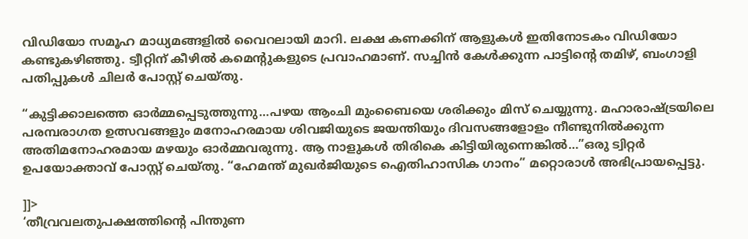വിഡിയോ സമൂഹ മാധ്യമങ്ങളിൽ വൈറലായി മാറി. ലക്ഷ കണക്കിന് ആളുകൾ ഇതിനോടകം വിഡിയോ കണ്ടുകഴിഞ്ഞു. ട്വീറ്റിന് കീഴിൽ കമെന്റുകളുടെ പ്രവാഹമാണ്. സച്ചിൻ കേൾക്കുന്ന പാട്ടിന്റെ തമിഴ്, ബംഗാളി പതിപ്പുകൾ ചിലർ പോസ്റ്റ് ചെയ്തു.

“കുട്ടിക്കാലത്തെ ഓർമ്മപ്പെടുത്തുന്നു…പഴയ ആംചി മുംബൈയെ ശരിക്കും മിസ് ചെയ്യുന്നു. മഹാരാഷ്ട്രയിലെ പരമ്പരാഗത ഉത്സവങ്ങളും മനോഹരമായ ശിവജിയുടെ ജയന്തിയും ദിവസങ്ങളോളം നീണ്ടുനിൽക്കുന്ന അതിമനോഹരമായ മഴയും ഓർമ്മവരുന്നു. ആ നാളുകൾ തിരികെ കിട്ടിയിരുന്നെങ്കിൽ…”ഒരു ട്വിറ്റർ ഉപയോക്താവ് പോസ്റ്റ് ചെയ്തു. “ഹേമന്ത് മുഖർജിയുടെ ഐതിഹാസിക ഗാനം” മറ്റൊരാൾ അഭിപ്രായപ്പെട്ടു.

]]>
‘തീവ്രവലതുപക്ഷത്തിന്റെ പിന്തുണ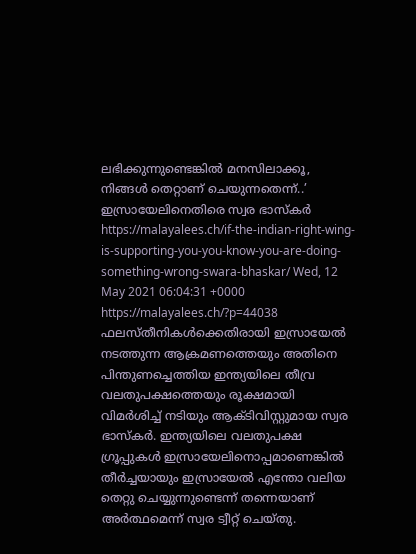ലഭിക്കുന്നുണ്ടെങ്കിൽ മനസിലാക്കൂ, നിങ്ങൾ തെറ്റാണ് ചെയുന്നതെന്ന്..’ ഇസ്രായേലിനെതിരെ സ്വര ഭാസ്കർ https://malayalees.ch/if-the-indian-right-wing-is-supporting-you-you-know-you-are-doing-something-wrong-swara-bhaskar/ Wed, 12 May 2021 06:04:31 +0000 https://malayalees.ch/?p=44038 ഫലസ്തീനികൾക്കെതിരായി ഇസ്രായേൽ നടത്തുന്ന ആക്രമണത്തെയും അതിനെ പിന്തുണച്ചെത്തിയ ഇന്ത്യയിലെ തീവ്ര വലതുപക്ഷത്തെയും രൂക്ഷമായി വിമർശിച്ച് നടിയും ആക്ടിവിസ്റ്റുമായ സ്വര ഭാസ്കർ. ഇന്ത്യയിലെ വലതുപക്ഷ ഗ്രൂപ്പുകൾ ഇസ്രായേലിനൊപ്പമാണെങ്കില്‍ തീര്‍ച്ചയായും ഇസ്രായേൽ എന്തോ വലിയ തെറ്റു ചെയ്യുന്നുണ്ടെന്ന് തന്നെയാണ് അർത്ഥമെന്ന് സ്വര ട്വീറ്റ് ചെയ്തു.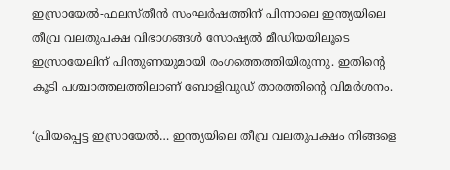ഇസ്രായേല്‍-ഫലസ്തീന്‍ സംഘര്‍ഷത്തിന് പിന്നാലെ ഇന്ത്യയിലെ തീവ്ര വലതുപക്ഷ വിഭാഗങ്ങൾ സോഷ്യൽ മീഡിയയിലൂടെ ഇസ്രായേലിന് പിന്തുണയുമായി രംഗത്തെത്തിയിരുന്നു. ഇതിന്റെ കൂടി പശ്ചാത്തലത്തിലാണ് ബോളിവുഡ് താരത്തിന്റെ വിമർശനം.

‘പ്രിയപ്പെട്ട ഇസ്രായേല്‍… ഇന്ത്യയിലെ തീവ്ര വലതുപക്ഷം നിങ്ങളെ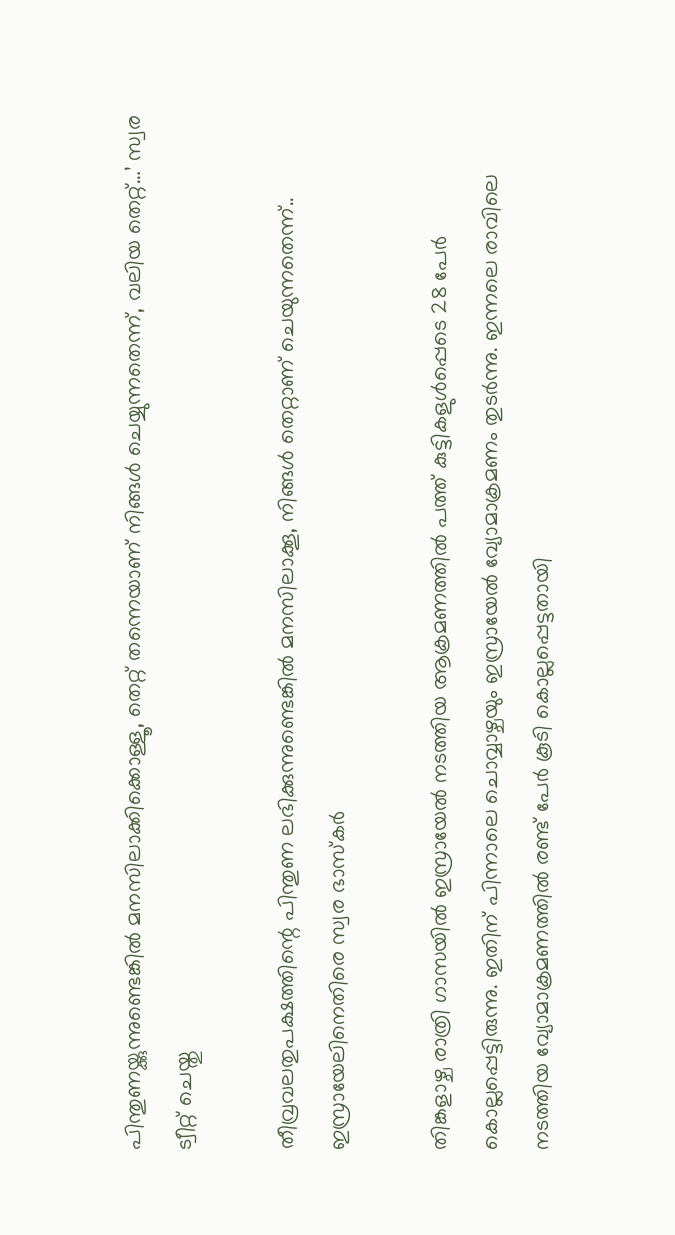പിന്തുണയ്ക്കുന്നുണ്ടെങ്കില്‍ മനസിലാക്കിക്കൊള്ളൂ, തെറ്റ് തന്നെയാണ് നിങ്ങൾ ചെയ്യുന്നതെന്ന്, വലിയ തെറ്റ്…’ സ്വര ട്വീറ്റ് ചെയ്തു

തീവ്രവലതുപക്ഷത്തിന്റെ പിന്തുണ ലഭിക്കുന്നുണ്ടെങ്കിൽ മനസിലാക്കൂ, നിങ്ങൾ തെറ്റാണ് ചെയുന്നതെന്ന്.. ഇസ്രായേലിനെതിരെ സ്വര ഭാസ്കർ

തിങ്കളാഴ്ച രാത്രി ഗാസയിൽ ഇസ്രായേൽ നടത്തിയ ആക്രമണത്തിൽ പത്ത് കുട്ടികളുൾപ്പെടെ 28 പേർ കൊല്ലപ്പെട്ടിരുന്നു. ഇതിന് പിന്നാലെ ചൊവ്വാഴ്ചയും ഇസ്രായേൽ വ്യോമാക്രമണം തുടർന്നു. ഇന്നലെ രാവിലെ നടത്തിയ വ്യോമാക്രമണത്തിൽ രണ്ട് പേർ കൂടി കൊല്ലപ്പെട്ടതായി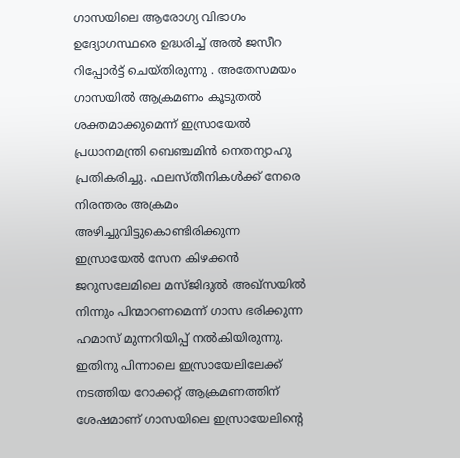ഗാസയിലെ ആരോഗ്യ വിഭാഗം ഉദ്യോഗസ്ഥരെ ഉദ്ധരിച്ച് അൽ ജസീറ റിപ്പോർട്ട് ചെയ്തിരുന്നു . അതേസമയം ഗാസയിൽ ആക്രമണം കൂടുതൽ ശക്തമാക്കുമെന്ന് ഇസ്രായേൽ പ്രധാനമന്ത്രി ബെഞ്ചമിൻ നെതന്യാഹു പ്രതികരിച്ചു. ഫലസ്തീനികൾക്ക് നേരെ നിരന്തരം അക്രമം അഴിച്ചുവിട്ടുകൊണ്ടിരിക്കുന്ന ഇസ്രായേൽ സേന കിഴക്കൻ ജറുസലേമിലെ മസ്ജിദുൽ അഖ്‌സയിൽ നിന്നും പിന്മാറണമെന്ന് ഗാസ ഭരിക്കുന്ന ഹമാസ് മുന്നറിയിപ്പ് നൽകിയിരുന്നു. ഇതിനു പിന്നാലെ ഇസ്രായേലിലേക്ക് നടത്തിയ റോക്കറ്റ് ആക്രമണത്തിന് ശേഷമാണ് ഗാസയിലെ ഇസ്രായേലിന്റെ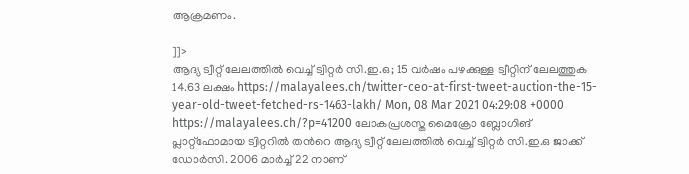ആക്രമണം.

]]>
ആദ്യ ട്വീറ്റ് ലേലത്തില്‍ വെച്ച് ട്വിറ്റര്‍ സി.ഇ.ഒ; 15 വര്‍ഷം പഴക്കുള്ള ട്വീറ്റിന് ലേലത്തുക 14.63 ലക്ഷം https://malayalees.ch/twitter-ceo-at-first-tweet-auction-the-15-year-old-tweet-fetched-rs-1463-lakh/ Mon, 08 Mar 2021 04:29:08 +0000 https://malayalees.ch/?p=41200 ലോകപ്രശസ്ത മൈക്രോ ബ്ലോഗിങ് പ്ലാറ്റ്ഫോമായ ട്വിറ്ററില്‍ തന്‍റെ ആദ്യ ട്വീറ്റ് ലേലത്തില്‍ വെച്ച് ട്വിറ്റര്‍ സി.ഇ.ഒ ജാക്ക് ഡോർസി. 2006 മാര്‍ച്ച് 22 നാണ്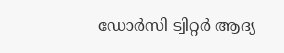ഡോര്‍സി ട്വിറ്റര്‍ ആദ്യ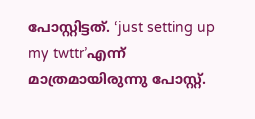പോസ്റ്റിട്ടത്. ‘just setting up my twttr’എന്ന് മാത്രമായിരുന്നു പോസ്റ്റ്.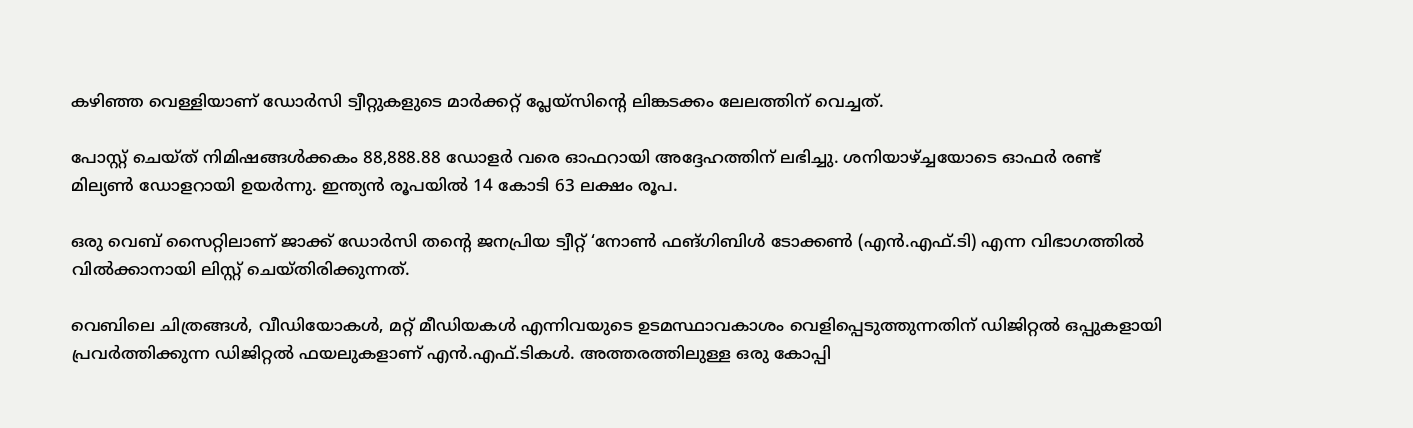കഴിഞ്ഞ വെള്ളിയാണ് ഡോര്‍സി ട്വീറ്റുകളുടെ മാർക്കറ്റ് പ്ലേയ്സിന്‍റെ ലിങ്കടക്കം ലേലത്തിന് വെച്ചത്.

പോസ്റ്റ് ചെയ്ത് നിമിഷങ്ങള്‍ക്കകം 88,888.88 ഡോളർ വരെ ഓഫറായി അദ്ദേഹത്തിന് ലഭിച്ചു. ശനിയാഴ്ച്ചയോടെ ഓഫർ രണ്ട് മില്യൺ ഡോളറായി ഉയര്‍ന്നു. ഇന്ത്യന്‍ രൂപയില്‍ 14 കോടി 63 ലക്ഷം രൂപ.

ഒരു വെബ് സൈറ്റിലാണ് ജാക്ക് ഡോർസി തന്‍റെ ജനപ്രിയ ട്വീറ്റ് ‘നോൺ ഫങ്ഗിബിൾ ടോക്കൺ (എൻ.എഫ്.ടി) എന്ന വിഭാഗത്തിൽ വിൽക്കാനായി ലിസ്റ്റ് ചെയ്തിരിക്കുന്നത്.

വെബിലെ ചിത്രങ്ങൾ, വീഡിയോകൾ, മറ്റ് മീഡിയകൾ എന്നിവയുടെ ഉടമസ്ഥാവകാശം വെളിപ്പെടുത്തുന്നതിന് ഡിജിറ്റൽ ഒപ്പുകളായി പ്രവർത്തിക്കുന്ന ഡിജിറ്റൽ ഫയലുകളാണ് എൻ.എഫ്.ടികൾ. അത്തരത്തിലുള്ള ഒരു കോപ്പി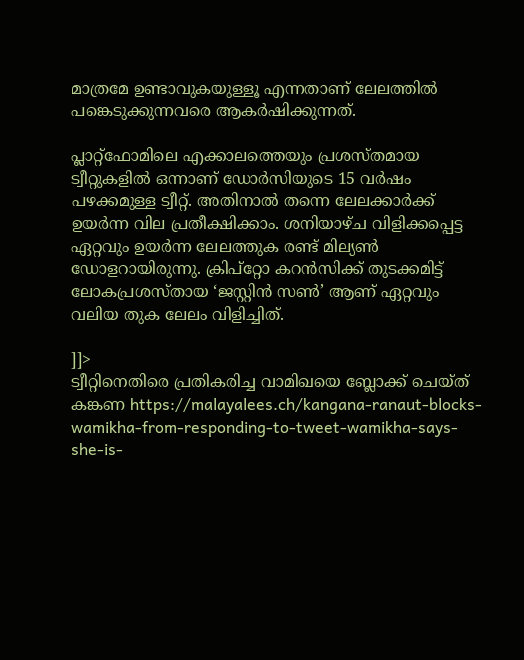മാത്രമേ ഉണ്ടാവുകയുള്ളൂ എന്നതാണ് ലേലത്തിൽ പങ്കെടുക്കുന്നവരെ ആകർഷിക്കുന്നത്.

പ്ലാറ്റ്‌ഫോമിലെ എക്കാലത്തെയും പ്രശസ്തമായ ട്വീറ്റുകളിൽ ഒന്നാണ് ഡോർസിയുടെ 15 വർഷം പഴക്കമുള്ള ട്വീറ്റ്. അതിനാൽ തന്നെ ലേലക്കാർക്ക് ഉയർന്ന വില പ്രതീക്ഷിക്കാം. ശനിയാഴ്ച വിളിക്കപ്പെട്ട ഏറ്റവും ഉയർന്ന ലേലത്തുക രണ്ട് മില്യൺ ഡോളറായിരുന്നു. ക്രിപ്റ്റോ കറൻസിക്ക് തുടക്കമിട്ട് ലോകപ്രശസ്തായ ‘ജസ്റ്റിൻ സൺ’ ആണ് ഏറ്റവും വലിയ തുക ലേലം വിളിച്ചിത്.

]]>
ട്വീറ്റിനെതിരെ പ്രതികരിച്ച വാമിഖയെ ബ്ലോക്ക് ചെയ്ത് കങ്കണ https://malayalees.ch/kangana-ranaut-blocks-wamikha-from-responding-to-tweet-wamikha-says-she-is-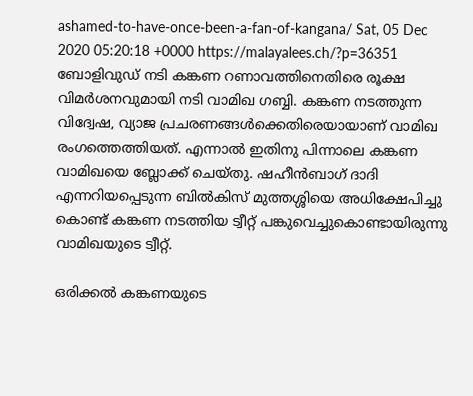ashamed-to-have-once-been-a-fan-of-kangana/ Sat, 05 Dec 2020 05:20:18 +0000 https://malayalees.ch/?p=36351 ബോളിവുഡ് നടി കങ്കണ റണാവത്തിനെതിരെ രൂക്ഷ വിമര്‍ശനവുമായി നടി വാമിഖ ഗബ്ബി. കങ്കണ നടത്തുന്ന വിദ്വേഷ, വ്യാജ പ്രചരണങ്ങള്‍ക്കെതിരെയായാണ് വാമിഖ രംഗത്തെത്തിയത്. എന്നാല്‍ ഇതിനു പിന്നാലെ കങ്കണ വാമിഖയെ ബ്ലോക്ക് ചെയ്തു. ഷഹീന്‍ബാഗ് ദാദി എന്നറിയപ്പെടുന്ന ബില്‍കിസ് മുത്തശ്ശിയെ അധിക്ഷേപിച്ചു കൊണ്ട് കങ്കണ നടത്തിയ ട്വീറ്റ് പങ്കുവെച്ചുകൊണ്ടായിരുന്നു വാമിഖയുടെ ട്വീറ്റ്.

ഒരിക്കല്‍ കങ്കണയുടെ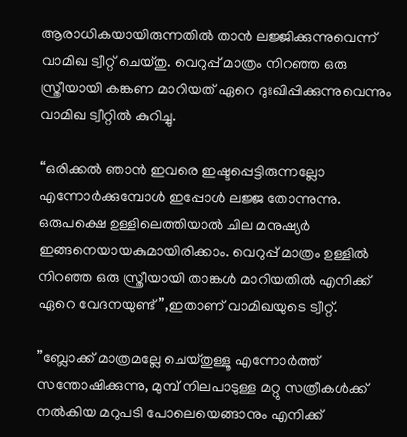ആരാധികയായിരുന്നതില്‍ താന്‍ ലജ്ജിക്കുന്നുവെന്ന് വാമിഖ ട്വീറ്റ് ചെയ്തു. വെറുപ്പ് മാത്രം നിറഞ്ഞ ഒരു സ്ത്രീയായി കങ്കണ മാറിയത് ഏറെ ദുഃഖിപ്പിക്കുന്നുവെന്നും വാമിഖ ട്വീറ്റില്‍ കുറിച്ചു.

“ഒരിക്കല്‍ ഞാന്‍ ഇവരെ ഇഷ്ടപ്പെട്ടിരുന്നല്ലോ എന്നോര്‍ക്കുമ്പോള്‍ ഇപ്പോള്‍ ലജ്ജ തോന്നുന്നു. ഒരുപക്ഷെ ഉള്ളിലെത്തിയാല്‍ ചില മനുഷ്യര്‍ ഇങ്ങനെയായകുമായിരിക്കാം. വെറുപ്പ് മാത്രം ഉള്ളില്‍ നിറഞ്ഞ ഒരു സ്ത്രീയായി താങ്കള്‍ മാറിയതില്‍ എനിക്ക് ഏറെ വേദനയുണ്ട്”,ഇതാണ് വാമിഖയുടെ ട്വീറ്റ്.

”ബ്ലോക്ക് മാത്രമല്ലേ ചെയ്തുള്ളൂ എന്നോര്‍ത്ത് സന്തോഷിക്കുന്നു, മുമ്പ് നിലപാടുള്ള മറ്റു സത്രീകള്‍ക്ക് നല്‍കിയ മറുപടി പോലെയെങ്ങാനും എനിക്ക്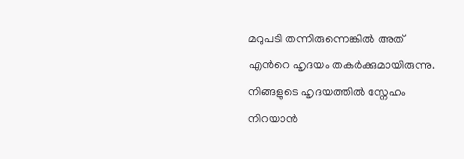മറുപടി തന്നിരുന്നെങ്കില്‍ അത് എന്‍റെ ഹൃദയം തകര്‍ക്കുമായിരുന്നു. നിങ്ങളുടെ ഹൃദയത്തില്‍ സ്നേഹം നിറയാന്‍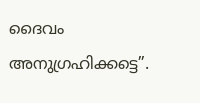ദൈവം അനുഗ്രഹിക്കട്ടെ”.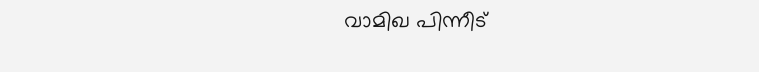വാമിഖ പിന്നീട്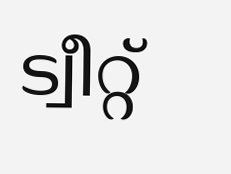ട്വീറ്റ്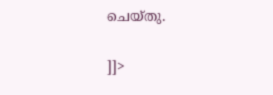ചെയ്തു.

]]>